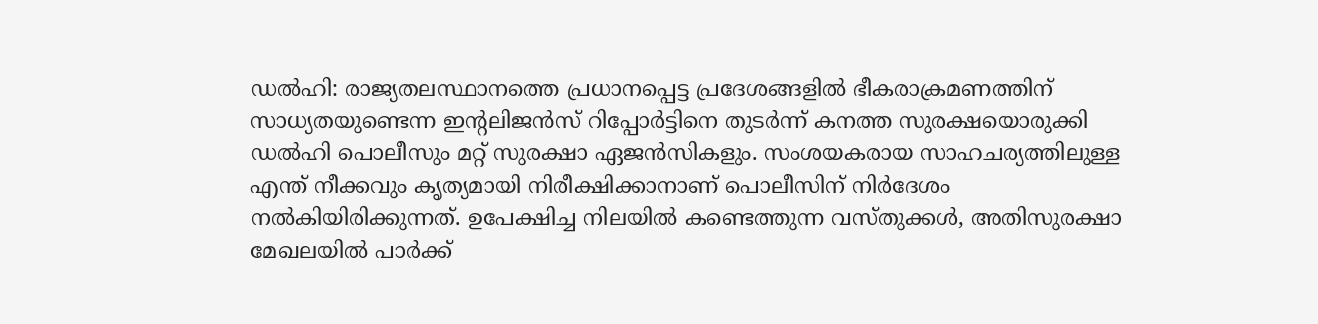ഡൽഹി: രാജ്യതലസ്ഥാനത്തെ പ്രധാനപ്പെട്ട പ്രദേശങ്ങളിൽ ഭീകരാക്രമണത്തിന് സാധ്യതയുണ്ടെന്ന ഇന്റലിജൻസ് റിപ്പോർട്ടിനെ തുടർന്ന് കനത്ത സുരക്ഷയൊരുക്കി ഡൽഹി പൊലീസും മറ്റ് സുരക്ഷാ ഏജൻസികളും. സംശയകരായ സാഹചര്യത്തിലുള്ള എന്ത് നീക്കവും കൃത്യമായി നിരീക്ഷിക്കാനാണ് പൊലീസിന് നിർദേശം നൽകിയിരിക്കുന്നത്. ഉപേക്ഷിച്ച നിലയിൽ കണ്ടെത്തുന്ന വസ്തുക്കൾ, അതിസുരക്ഷാ മേഖലയിൽ പാർക്ക്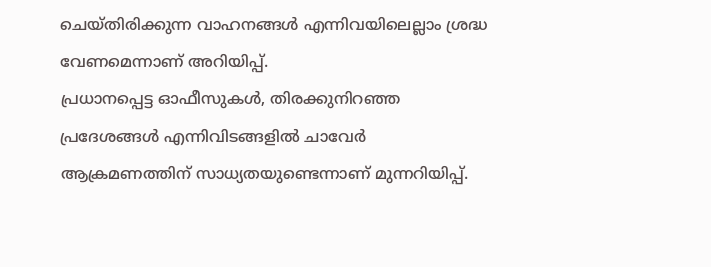ചെയ്തിരിക്കുന്ന വാഹനങ്ങൾ എന്നിവയിലെല്ലാം ശ്രദ്ധ വേണമെന്നാണ് അറിയിപ്പ്.
പ്രധാനപ്പെട്ട ഓഫീസുകൾ, തിരക്കുനിറഞ്ഞ പ്രദേശങ്ങൾ എന്നിവിടങ്ങളിൽ ചാവേർ ആക്രമണത്തിന് സാധ്യതയുണ്ടെന്നാണ് മുന്നറിയിപ്പ്.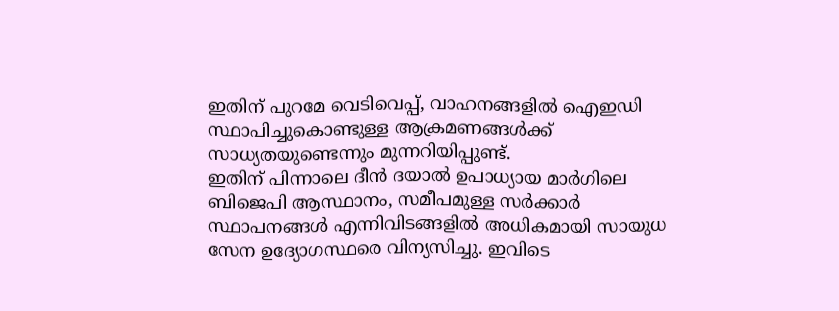ഇതിന് പുറമേ വെടിവെപ്പ്, വാഹനങ്ങളിൽ ഐഇഡി സ്ഥാപിച്ചുകൊണ്ടുള്ള ആക്രമണങ്ങൾക്ക് സാധ്യതയുണ്ടെന്നും മുന്നറിയിപ്പുണ്ട്.
ഇതിന് പിന്നാലെ ദീൻ ദയാൽ ഉപാധ്യായ മാർഗിലെ ബിജെപി ആസ്ഥാനം, സമീപമുള്ള സർക്കാർ സ്ഥാപനങ്ങൾ എന്നിവിടങ്ങളിൽ അധികമായി സായുധ സേന ഉദ്യോഗസ്ഥരെ വിന്യസിച്ചു. ഇവിടെ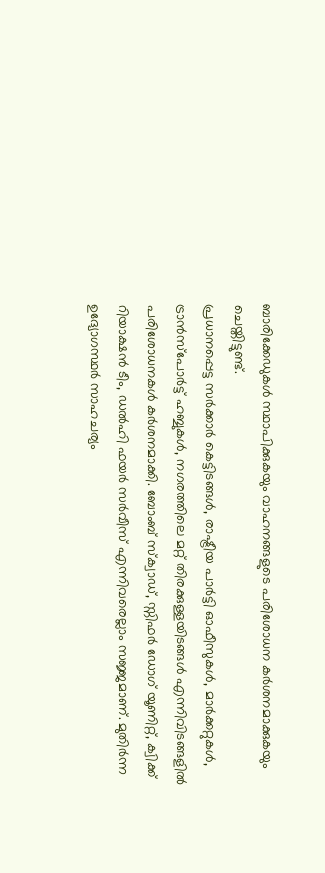ബാരിക്കേഡുകൾ സ്ഥാപിക്കുകയും വാഹനങ്ങളുടെ പരിശോധന കർശനമാക്കുകയും ചെയ്തിട്ടുണ്ട്.
പ്രധാനപ്പെട്ട സർക്കാർ കെട്ടിടങ്ങൾ, രാഷ്ട്രീയ പാർട്ടി ഓഫീസുകൾ, മാർക്കറ്റുകൾ, ട്രാൻസ്പോർട്ട് ഹബ്ബുകൾ, നഗരത്തിലെ മറ്റ് തിരക്കുള്ളയിടങ്ങൾ എന്നിവിടങ്ങളിൽ പരിശോധനകൾ കർശനമാക്കി. ബോംബ് സ്ക്വാഡ്, സ്നിഫർ ഡോഗ് യൂണിറ്റ്, ക്വിക്ക് റിയാക്ഷൻ ടീം, ഡൽഹി ഫയർ സർവീസ് എന്നിവരെല്ലാം സജ്ജമാണ്. മുതിർന്ന ഉദ്യോഗസ്ഥർ സാഹചര്യം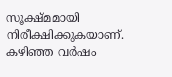സൂക്ഷ്മമായി നിരീക്ഷിക്കുകയാണ്. കഴിഞ്ഞ വർഷം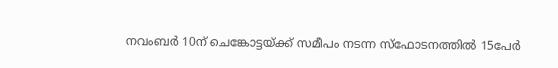നവംബർ 10ന് ചെങ്കോട്ടയ്ക്ക് സമീപം നടന്ന സ്ഫോടനത്തിൽ 15പേർ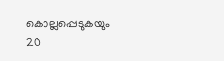കൊല്ലപ്പെടുകയും 20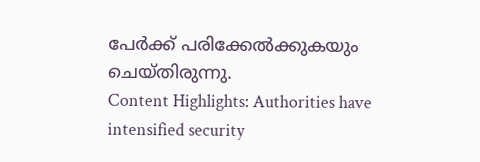പേർക്ക് പരിക്കേൽക്കുകയും ചെയ്തിരുന്നു.
Content Highlights: Authorities have intensified security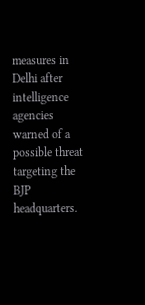measures in Delhi after intelligence agencies warned of a possible threat targeting the BJP headquarters.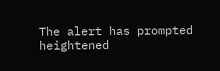The alert has prompted heightened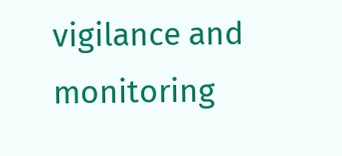vigilance and monitoring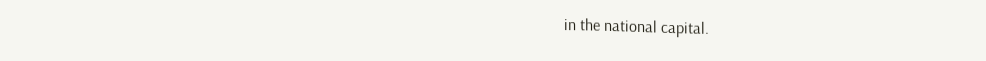in the national capital.